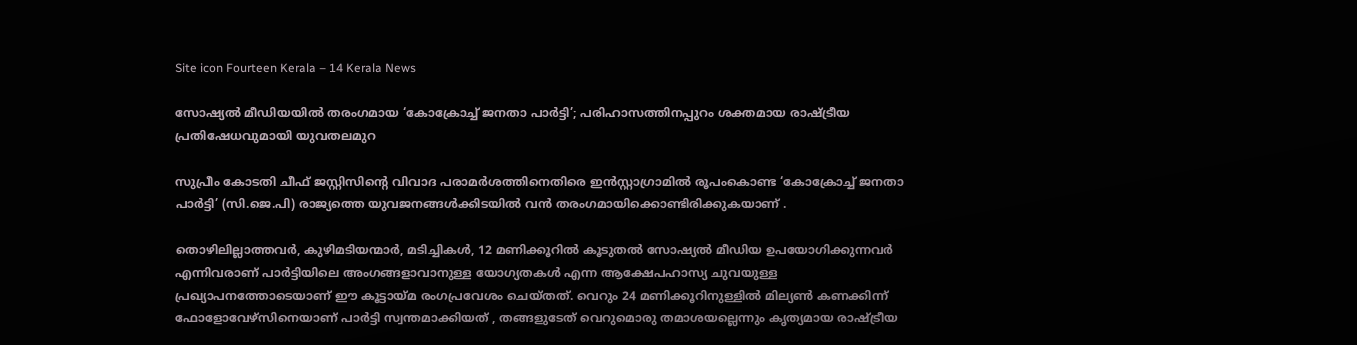Site icon Fourteen Kerala – 14 Kerala News

സോഷ്യൽ മീഡിയയിൽ തരംഗമായ ‘കോക്രോച്ച് ജനതാ പാർട്ടി’; പരിഹാസത്തിനപ്പുറം ശക്തമായ രാഷ്ട്രീയ പ്രതിഷേധവുമായി യുവതലമുറ

സുപ്രീം കോടതി ചീഫ് ജസ്റ്റിസിന്റെ വിവാദ പരാമർശത്തിനെതിരെ ഇൻസ്റ്റാഗ്രാമിൽ രൂപംകൊണ്ട ‘കോക്രോച്ച് ജനതാ പാർട്ടി’ (സി.ജെ.പി) രാജ്യത്തെ യുവജനങ്ങൾക്കിടയിൽ വൻ തരംഗമായിക്കൊണ്ടിരിക്കുകയാണ് .

തൊഴിലില്ലാത്തവർ, കുഴിമടിയന്മാർ, മടിച്ചികൾ, 12 മണിക്കൂറിൽ കൂടുതൽ സോഷ്യൽ മീഡിയ ഉപയോഗിക്കുന്നവർ എന്നിവരാണ് പാർട്ടിയിലെ അംഗങ്ങളാവാനുള്ള യോഗ്യതകൾ എന്ന ആക്ഷേപഹാസ്യ ചുവയുള്ള പ്രഖ്യാപനത്തോടെയാണ് ഈ കൂട്ടായ്മ രംഗപ്രവേശം ചെയ്തത്. വെറും 24 മണിക്കൂറിനുള്ളിൽ മില്യൺ കണക്കിന്ന് ഫോളോവേഴ്‌സിനെയാണ് പാർട്ടി സ്വന്തമാക്കിയത് , തങ്ങളുടേത് വെറുമൊരു തമാശയല്ലെന്നും കൃത്യമായ രാഷ്ട്രീയ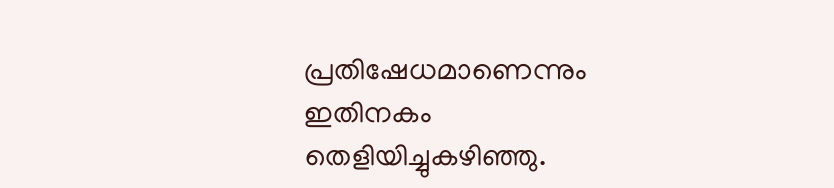പ്രതിഷേധമാണെന്നും ഇതിനകം തെളിയിച്ചുകഴിഞ്ഞു.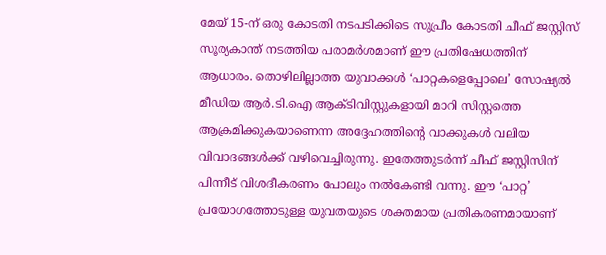മേയ് 15-ന് ഒരു കോടതി നടപടിക്കിടെ സുപ്രീം കോടതി ചീഫ് ജസ്റ്റിസ് സൂര്യകാന്ത് നടത്തിയ പരാമർശമാണ് ഈ പ്രതിഷേധത്തിന് ആധാരം. തൊഴിലില്ലാത്ത യുവാക്കൾ ‘പാറ്റകളെപ്പോലെ’ സോഷ്യൽ മീഡിയ ആർ.ടി.ഐ ആക്ടിവിസ്റ്റുകളായി മാറി സിസ്റ്റത്തെ ആക്രമിക്കുകയാണെന്ന അദ്ദേഹത്തിന്റെ വാക്കുകൾ വലിയ വിവാദങ്ങൾക്ക് വഴിവെച്ചിരുന്നു. ഇതേത്തുടർന്ന് ചീഫ് ജസ്റ്റിസിന് പിന്നീട് വിശദീകരണം പോലും നൽകേണ്ടി വന്നു. ഈ ‘പാറ്റ’ പ്രയോഗത്തോടുള്ള യുവതയുടെ ശക്തമായ പ്രതികരണമായാണ്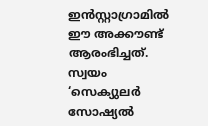ഇൻസ്റ്റാഗ്രാമിൽ ഈ അക്കൗണ്ട് ആരംഭിച്ചത്. സ്വയം ‘സെക്യുലർ സോഷ്യൽ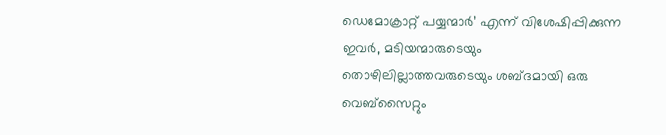ഡെമോക്രാറ്റ് പയ്യന്മാർ’ എന്ന് വിശേഷിപ്പിക്കുന്ന ഇവർ, മടിയന്മാരുടെയും തൊഴിലില്ലാത്തവരുടെയും ശബ്ദമായി ഒരു വെബ്‌സൈറ്റും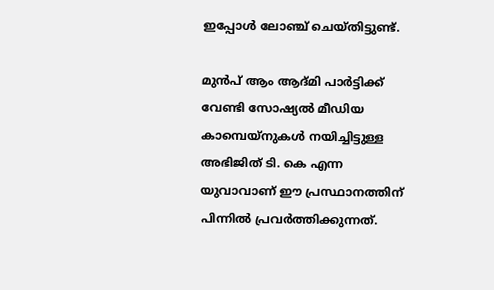ഇപ്പോൾ ലോഞ്ച് ചെയ്തിട്ടുണ്ട്.

മുൻപ് ആം ആദ്മി പാർട്ടിക്ക് വേണ്ടി സോഷ്യൽ മീഡിയ കാമ്പെയ്നുകൾ നയിച്ചിട്ടുള്ള അഭിജിത് ടി. കെ എന്ന യുവാവാണ് ഈ പ്രസ്ഥാനത്തിന് പിന്നിൽ പ്രവർത്തിക്കുന്നത്.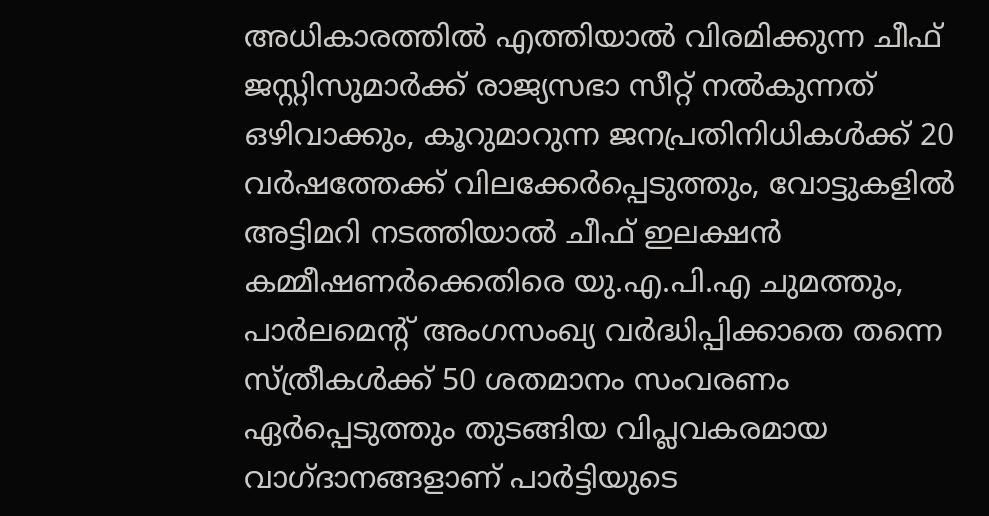അധികാരത്തിൽ എത്തിയാൽ വിരമിക്കുന്ന ചീഫ് ജസ്റ്റിസുമാർക്ക് രാജ്യസഭാ സീറ്റ് നൽകുന്നത് ഒഴിവാക്കും, കൂറുമാറുന്ന ജനപ്രതിനിധികൾക്ക് 20 വർഷത്തേക്ക് വിലക്കേർപ്പെടുത്തും, വോട്ടുകളിൽ അട്ടിമറി നടത്തിയാൽ ചീഫ് ഇലക്ഷൻ കമ്മീഷണർക്കെതിരെ യു.എ.പി.എ ചുമത്തും, പാർലമെന്റ് അംഗസംഖ്യ വർദ്ധിപ്പിക്കാതെ തന്നെ സ്ത്രീകൾക്ക് 50 ശതമാനം സംവരണം ഏർപ്പെടുത്തും തുടങ്ങിയ വിപ്ലവകരമായ വാഗ്ദാനങ്ങളാണ് പാർട്ടിയുടെ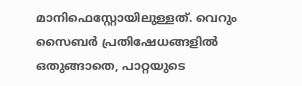മാനിഫെസ്റ്റോയിലുള്ളത്. വെറും സൈബർ പ്രതിഷേധങ്ങളിൽ ഒതുങ്ങാതെ, പാറ്റയുടെ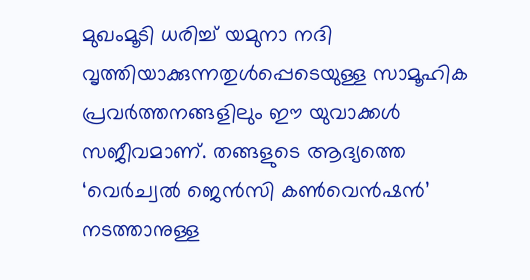മുഖംമൂടി ധരിച്ച് യമുനാ നദി വൃത്തിയാക്കുന്നതുൾപ്പെടെയുള്ള സാമൂഹിക പ്രവർത്തനങ്ങളിലും ഈ യുവാക്കൾ സജീവമാണ്. തങ്ങളുടെ ആദ്യത്തെ ‘വെർച്വൽ ജെൻസി കൺവെൻഷൻ’ നടത്താനുള്ള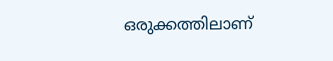ഒരുക്കത്തിലാണ്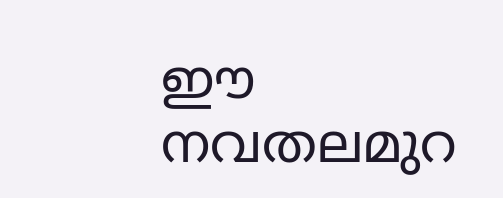ഈ നവതലമുറ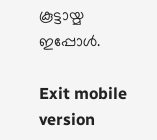കൂട്ടായ്മ ഇപ്പോൾ.

Exit mobile version